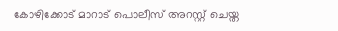കോഴിക്കോട് മാറാട് പൊലീസ് അറസ്റ്റ് ചെയ്ത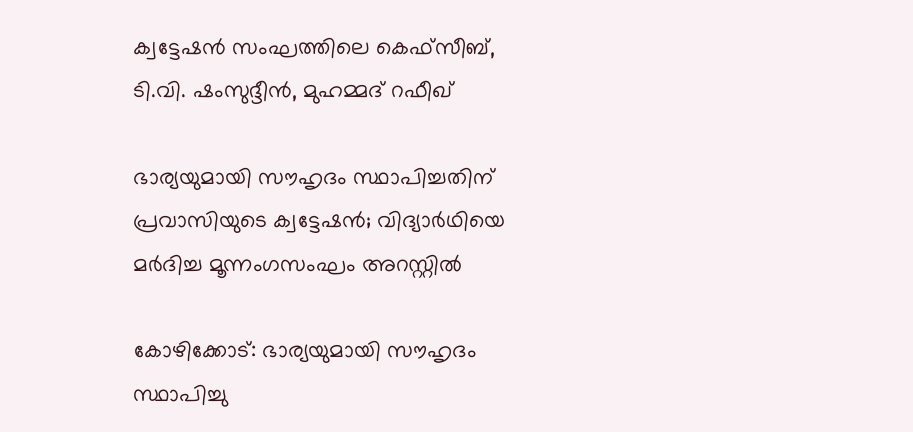ക്വട്ടേഷൻ സംഘത്തിലെ കെഫ്സീബ്, ടി.വി. ഷംസുദ്ദീൻ, മുഹമ്മദ് റഫീഖ്

ഭാര്യയുമായി സൗഹൃദം സ്ഥാപിച്ചതിന് പ്രവാസിയുടെ ക്വട്ടേഷൻ; വിദ്യാർഥിയെ മർദിച്ച മൂന്നംഗസംഘം അറസ്റ്റിൽ

കോഴിക്കോട്: ഭാര്യയുമായി സൗഹൃദം സ്ഥാപിച്ചു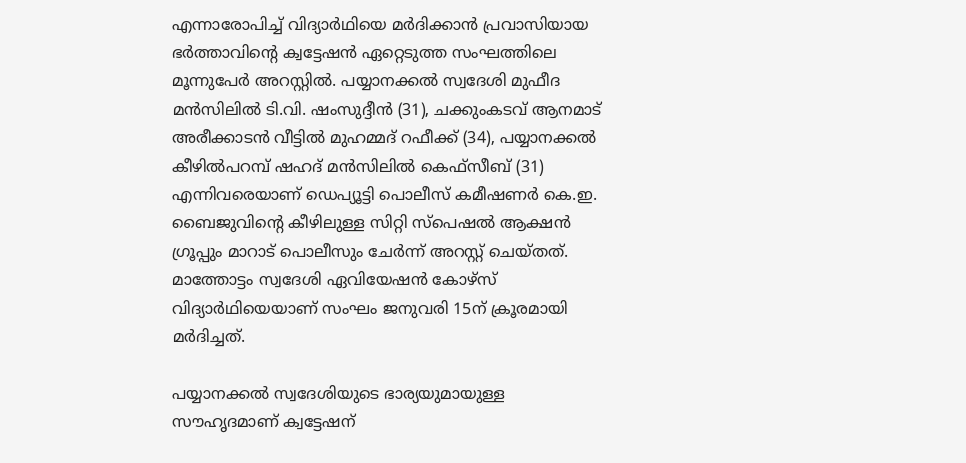എന്നാരോപിച്ച് വിദ്യാർഥിയെ മർദിക്കാൻ പ്രവാസിയായ ഭർത്താവിന്റെ ക്വട്ടേഷൻ ഏറ്റെടുത്ത സംഘത്തിലെ മൂന്നുപേർ അറസ്റ്റിൽ. പയ്യാനക്കൽ സ്വദേശി മുഫീദ മൻസിലിൽ ടി.വി. ഷംസുദ്ദീൻ (31), ചക്കുംകടവ് ആനമാട് അരീക്കാടൻ വീട്ടിൽ മുഹമ്മദ് റഫീക്ക് (34), പയ്യാനക്കൽ കീഴിൽപറമ്പ് ഷഹദ് മൻസിലിൽ കെഫ്സീബ് (31) എന്നിവരെയാണ് ഡെപ്യൂട്ടി പൊലീസ് കമീഷണർ കെ.ഇ. ബൈജുവിന്റെ കീഴിലുള്ള സിറ്റി സ്പെഷൽ ആക്ഷൻ ഗ്രൂപ്പും മാറാട് പൊലീസും ചേർന്ന് അറസ്റ്റ് ചെയ്തത്. മാത്തോട്ടം സ്വദേശി ഏവിയേഷൻ കോഴ്സ് വിദ്യാർഥിയെയാണ് സംഘം ജനുവരി 15ന് ക്രൂരമായി മർദിച്ചത്.

പയ്യാനക്കൽ സ്വദേശിയുടെ ഭാര്യയുമായുള്ള സൗഹൃദമാണ് ക്വട്ടേഷന്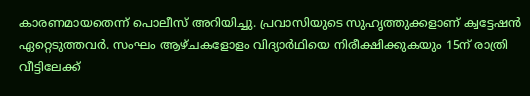കാരണമായതെന്ന് പൊലീസ് അറിയിച്ചു. പ്രവാസിയുടെ സുഹൃത്തുക്കളാണ് ക്വട്ടേഷൻ ഏറ്റെടുത്തവർ. സംഘം ആഴ്ചകളോളം വിദ്യാർഥിയെ നിരീക്ഷിക്കുകയും 15ന് രാത്രി വീട്ടിലേക്ക്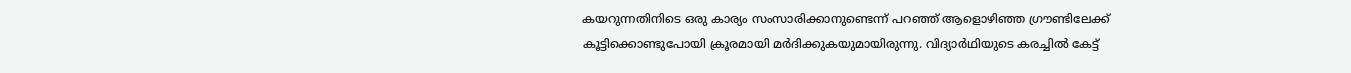കയറുന്നതിനിടെ ഒരു കാര്യം സംസാരിക്കാനുണ്ടെന്ന് പറഞ്ഞ് ആളൊഴിഞ്ഞ ഗ്രൗണ്ടിലേക്ക് കൂട്ടിക്കൊണ്ടുപോയി ക്രൂരമായി മർദിക്കുകയുമായിരുന്നു. വിദ്യാർഥിയുടെ കരച്ചിൽ കേട്ട്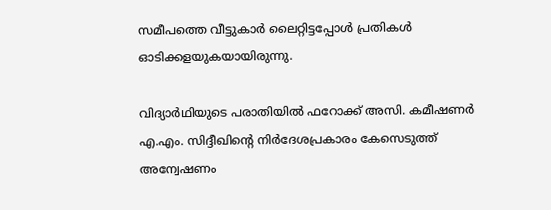സമീപത്തെ വീട്ടുകാർ ലൈറ്റിട്ടപ്പോൾ പ്രതികൾ ഓടിക്കളയുകയായിരുന്നു.

വിദ്യാർഥിയുടെ പരാതിയിൽ ഫറോക്ക് അസി. കമീഷണർ എ.എം. സിദ്ദീഖിന്റെ നിർദേശപ്രകാരം കേസെടുത്ത് അന്വേഷണം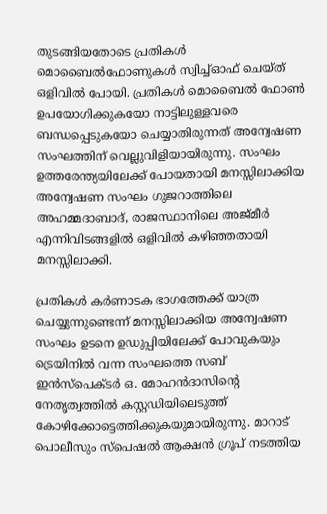തുടങ്ങിയതോടെ പ്രതികൾ മൊബൈൽഫോണുകൾ സ്വിച്ച്ഓഫ് ചെയ്ത് ഒളിവിൽ പോയി. പ്രതികൾ മൊബൈൽ ഫോൺ ഉപയോഗിക്കുകയോ നാട്ടിലുള്ളവരെ ബന്ധപ്പെടുകയോ ചെയ്യാതിരുന്നത് അന്വേഷണ സംഘത്തിന് വെല്ലുവിളിയായിരുന്നു. സംഘം ഉത്തരേന്ത്യയിലേക്ക് പോയതായി മനസ്സിലാക്കിയ അന്വേഷണ സംഘം ഗുജറാത്തിലെ അഹമ്മദാബാദ്, രാജസ്ഥാനിലെ അജ്മീർ എന്നിവിടങ്ങളിൽ ഒളിവിൽ കഴിഞ്ഞതായി മനസ്സിലാക്കി.

പ്രതികൾ കർണാടക ഭാഗത്തേക്ക് യാത്ര ചെയ്യുന്നുണ്ടെന്ന് മനസ്സിലാക്കിയ അന്വേഷണ സംഘം ഉടനെ ഉഡുപ്പിയിലേക്ക് പോവുകയും ട്രെയിനിൽ വന്ന സംഘത്തെ സബ് ഇൻസ്പെക്ടർ ഒ. മോഹൻദാസിന്റെ നേതൃത്വത്തിൽ കസ്റ്റഡിയിലെടുത്ത് കോഴിക്കോട്ടെത്തിക്കുകയുമായിരുന്നു. മാറാട് പൊലീസും സ്പെഷൽ ആക്ഷൻ ഗ്രൂപ് നടത്തിയ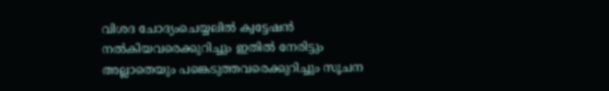വിശദ ചോദ്യംചെയ്യലിൽ ക്വട്ടേഷൻ നൽകിയവരെക്കുറിച്ചും ഇതിൽ നേരിട്ടും അല്ലാതെയും പങ്കെടുത്തവരെക്കുറിച്ചും സൂചന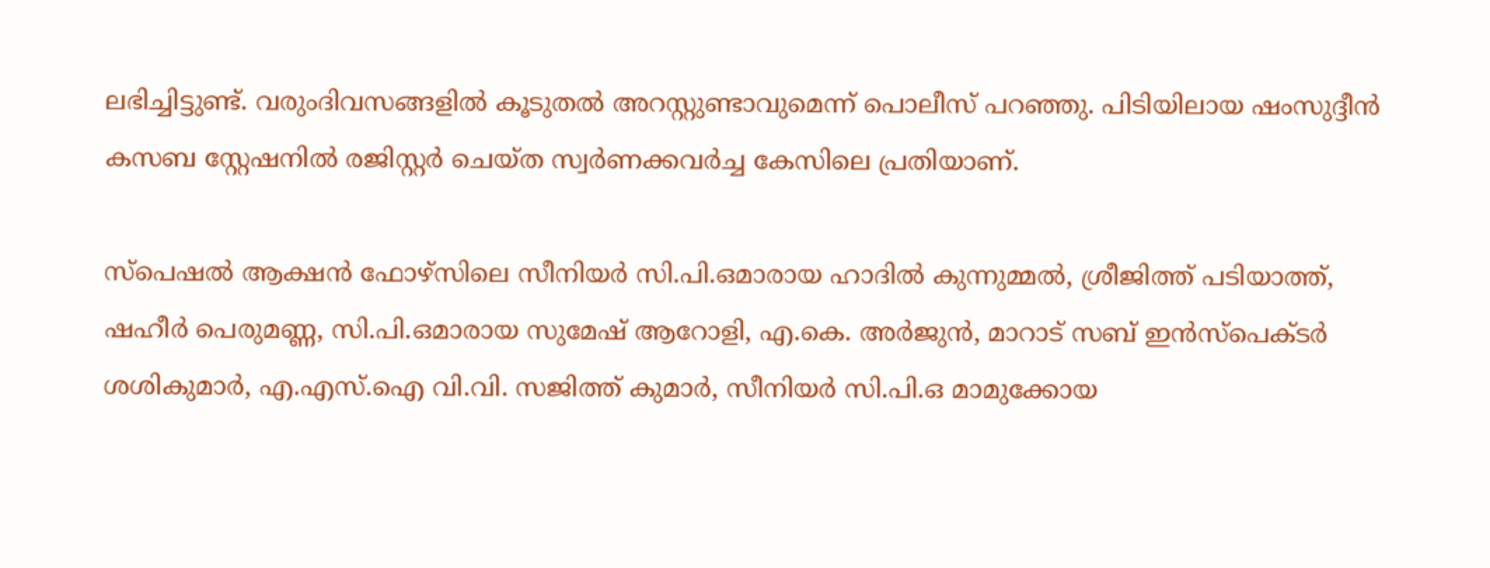ലഭിച്ചിട്ടുണ്ട്. വരുംദിവസങ്ങളിൽ കൂടുതൽ അറസ്റ്റുണ്ടാവുമെന്ന് പൊലീസ് പറഞ്ഞു. പിടിയിലായ ഷംസുദ്ദീൻ കസബ സ്റ്റേഷനിൽ രജിസ്റ്റർ ചെയ്ത സ്വർണക്കവർച്ച കേസിലെ പ്രതിയാണ്.

സ്പെഷൽ ആക്ഷൻ ഫോഴ്സിലെ സീനിയർ സി.പി.ഒമാരായ ഹാദിൽ കുന്നുമ്മൽ, ശ്രീജിത്ത് പടിയാത്ത്, ഷഹീർ പെരുമണ്ണ, സി.പി.ഒമാരായ സുമേഷ് ആറോളി, എ.കെ. അർജുൻ, മാറാട് സബ് ഇൻസ്പെക്ടർ ശശികുമാർ, എ.എസ്.ഐ വി.വി. സജിത്ത് കുമാർ, സീനിയർ സി.പി.ഒ മാമുക്കോയ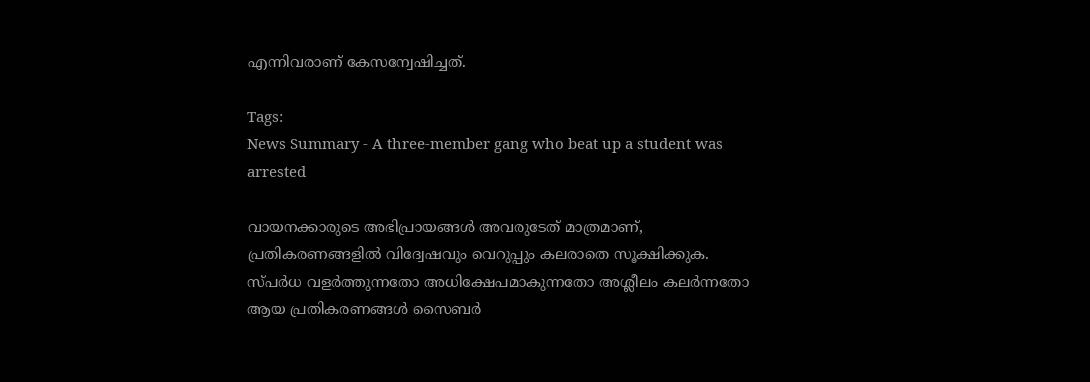എന്നിവരാണ് കേസന്വേഷിച്ചത്.

Tags:
News Summary - A three-member gang who beat up a student was arrested

വായനക്കാരുടെ അഭിപ്രായങ്ങള്‍ അവരുടേത് മാത്രമാണ്, പ്രതികരണങ്ങളിൽ വിദ്വേഷവും വെറുപ്പും കലരാതെ സൂക്ഷിക്കുക. സ്പർധ വളർത്തുന്നതോ അധിക്ഷേപമാകുന്നതോ അശ്ലീലം കലർന്നതോ ആയ പ്രതികരണങ്ങൾ സൈബർ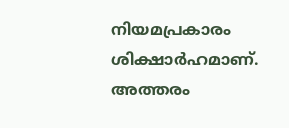നിയമപ്രകാരം ശിക്ഷാർഹമാണ്. അത്തരം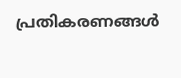പ്രതികരണങ്ങൾ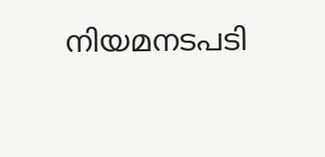നിയമനടപടി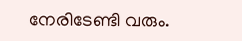നേരിടേണ്ടി വരും.